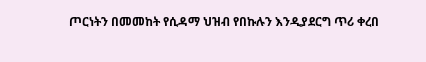ጦርነትን በመመከት የሲዳማ ህዝብ የበኩሉን እንዲያደርግ ጥሪ ቀረበ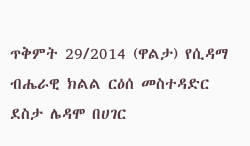ጥቅምት 29/2014 (ዋልታ) የሲዳማ ብሔራዊ ክልል ርዕሰ መስተዳድር ደስታ ሌዳሞ በሀገር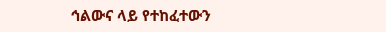ኅልውና ላይ የተከፈተውን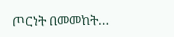ጦርነት በመመከት…